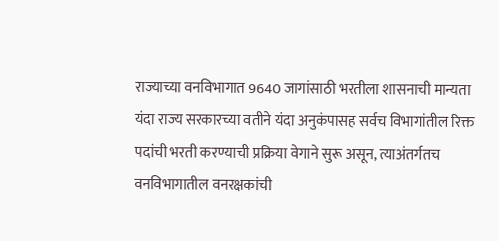राज्याच्या वनविभागात 9640 जागांसाठी भरतीला शासनाची मान्यता
यंदा राज्य सरकारच्या वतीने यंदा अनुकंपासह सर्वच विभागांतील रिक्त पदांची भरती करण्याची प्रक्रिया वेगाने सुरू असून, त्याअंतर्गतच वनविभागातील वनरक्षकांची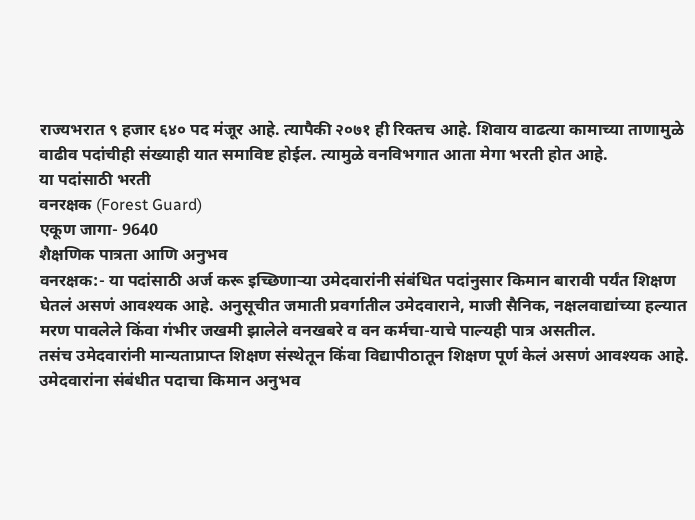राज्यभरात ९ हजार ६४० पद मंजूर आहे. त्यापैकी २०७१ ही रिक्तच आहे. शिवाय वाढत्या कामाच्या ताणामुळे वाढीव पदांचीही संख्याही यात समाविष्ट होईल. त्यामुळे वनविभगात आता मेगा भरती होत आहे.
या पदांसाठी भरती
वनरक्षक (Forest Guard)
एकूण जागा- 9640
शैक्षणिक पात्रता आणि अनुभव
वनरक्षक:- या पदांसाठी अर्ज करू इच्छिणाऱ्या उमेदवारांनी संबंधित पदांनुसार किमान बारावी पर्यंत शिक्षण घेतलं असणं आवश्यक आहे. अनुसूचीत जमाती प्रवर्गातील उमेदवाराने, माजी सैनिक, नक्षलवाद्यांच्या हल्यात मरण पावलेले किंवा गंभीर जखमी झालेले वनखबरे व वन कर्मचा-याचे पाल्यही पात्र असतील.
तसंच उमेदवारांनी मान्यताप्राप्त शिक्षण संस्थेतून किंवा विद्यापीठातून शिक्षण पूर्ण केलं असणं आवश्यक आहे.
उमेदवारांना संबंधीत पदाचा किमान अनुभव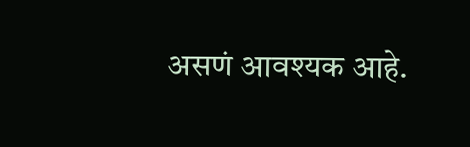असणं आवश्यक आहे.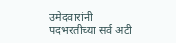उमेदवारांनी पदभरतीच्या सर्व अटी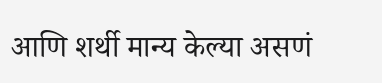आणि शर्थी मान्य केल्या असणं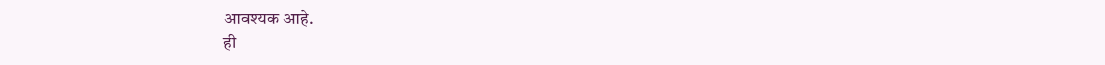आवश्यक आहे.
ही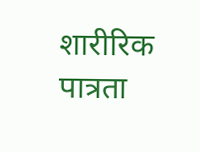शारीरिक पात्रता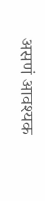असणं आवश्यक